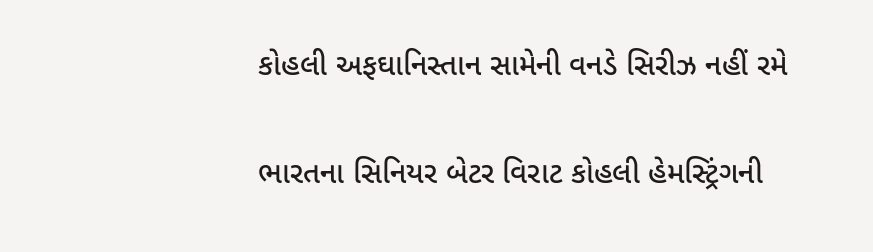કોહલી અફઘાનિસ્તાન સામેની વનડે સિરીઝ નહીં રમે

ભારતના સિનિયર બેટર વિરાટ કોહલી હેમસ્ટ્રિંગની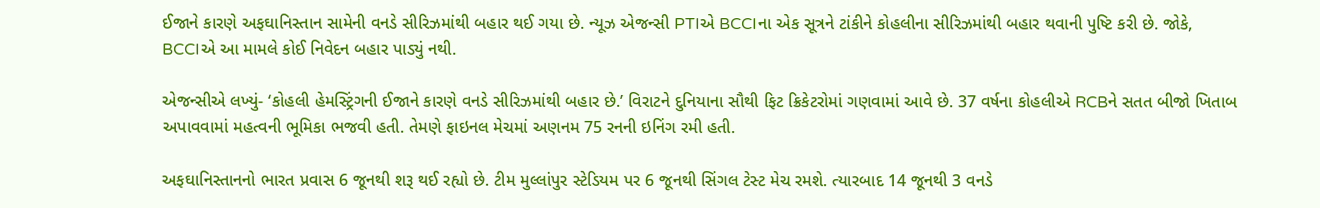ઈજાને કારણે અફઘાનિસ્તાન સામેની વનડે સીરિઝમાંથી બહાર થઈ ગયા છે. ન્યૂઝ એજન્સી PTIએ BCCIના એક સૂત્રને ટાંકીને કોહલીના સીરિઝમાંથી બહાર થવાની પુષ્ટિ કરી છે. જોકે, BCCIએ આ મામલે કોઈ નિવેદન બહાર પાડ્યું નથી.

એજન્સીએ લખ્યું- ‘કોહલી હેમસ્ટ્રિંગની ઈજાને કારણે વનડે સીરિઝમાંથી બહાર છે.’ વિરાટને દુનિયાના સૌથી ફિટ ક્રિકેટરોમાં ગણવામાં આવે છે. 37 વર્ષના કોહલીએ RCBને સતત બીજો ખિતાબ અપાવવામાં મહત્વની ભૂમિકા ભજવી હતી. તેમણે ફાઇનલ મેચમાં અણનમ 75 રનની ઇનિંગ રમી હતી.

અફઘાનિસ્તાનનો ભારત પ્રવાસ 6 જૂનથી શરૂ થઈ રહ્યો છે. ટીમ મુલ્લાંપુર સ્ટેડિયમ પર 6 જૂનથી સિંગલ ટેસ્ટ મેચ રમશે. ત્યારબાદ 14 જૂનથી 3 વનડે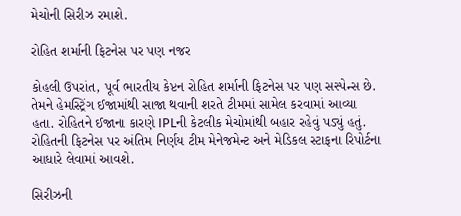મેચોની સિરીઝ રમાશે.

રોહિત શર્માની ફિટનેસ પર પણ નજર

કોહલી ઉપરાંત, પૂર્વ ભારતીય કેપ્ટન રોહિત શર્માની ફિટનેસ પર પણ સસ્પેન્સ છે. તેમને હેમસ્ટ્રિંગ ઈજામાંથી સાજા થવાની શરતે ટીમમાં સામેલ કરવામાં આવ્યા હતા. રોહિતને ઈજાના કારણે IPLની કેટલીક મેચોમાંથી બહાર રહેવું પડ્યું હતું. રોહિતની ફિટનેસ પર અંતિમ નિર્ણય ટીમ મેનેજમેન્ટ અને મેડિકલ સ્ટાફના રિપોર્ટના આધારે લેવામાં આવશે.

સિરીઝની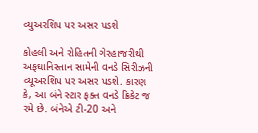વ્યુઅરશિપ પર અસર પડશે

કોહલી અને રોહિતની ગેરહાજરીથી અફઘાનિસ્તાન સામેની વનડે સિરીઝની વ્યૂઅરશિપ પર અસર પડશે. કારણ કે, આ બંને સ્ટાર ફક્ત વનડે ક્રિકેટ જ રમે છે. બંનેએ ટી-20 અને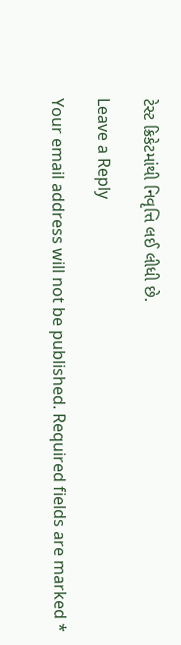ટેસ્ટ ક્રિકેટમાંથી નિવૃત્તિ લઈ લીધી છે.

Leave a Reply

Your email address will not be published. Required fields are marked *